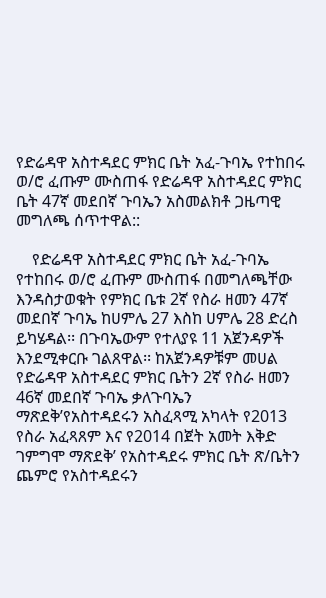የድሬዳዋ አስተዳደር ምክር ቤት አፈ-ጉባኤ የተከበሩ ወ/ሮ ፈጡም ሙስጠፋ የድሬዳዋ አስተዳደር ምክር ቤት 47ኛ መደበኛ ጉባኤን አስመልክቶ ጋዜጣዊ መግለጫ ሰጥተዋል::

    የድሬዳዋ አስተዳደር ምክር ቤት አፈ-ጉባኤ የተከበሩ ወ/ሮ ፈጡም ሙስጠፋ በመግለጫቸው እንዳስታወቁት የምክር ቤቱ 2ኛ የስራ ዘመን 47ኛ መደበኛ ጉባኤ ከሀምሌ 27 እስከ ሀምሌ 28 ድረስ ይካሄዳል፡፡ በጉባኤውም የተለያዩ 11 አጀንዳዎች እንደሚቀርቡ ገልጸዋል፡፡ ከአጀንዳዎቹም መሀል የድሬዳዋ አስተዳደር ምክር ቤትን 2ኛ የስራ ዘመን 46ኛ መደበኛ ጉባኤ ቃለጉባኤን ማጽደቅ’የአስተዳደሩን አስፈጻሚ አካላት የ2013 የስራ አፈጻጸም እና የ2014 በጀት አመት እቅድ ገምግሞ ማጽደቅ’ የአስተዳደሩ ምክር ቤት ጽ/ቤትን ጨምሮ የአስተዳደሩን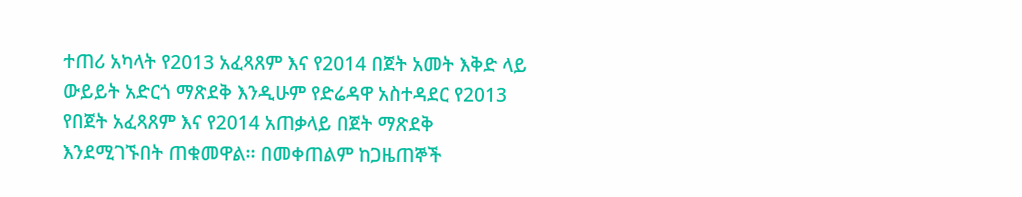ተጠሪ አካላት የ2013 አፈጻጸም እና የ2014 በጀት አመት እቅድ ላይ ውይይት አድርጎ ማጽደቅ እንዲሁም የድሬዳዋ አስተዳደር የ2013 የበጀት አፈጻጸም እና የ2014 አጠቃላይ በጀት ማጽደቅ እንደሚገኙበት ጠቁመዋል፡፡ በመቀጠልም ከጋዜጠኞች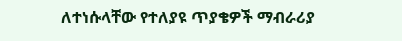ለተነሱላቸው የተለያዩ ጥያቄዎች ማብራሪያ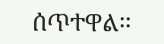ሰጥተዋል፡፡